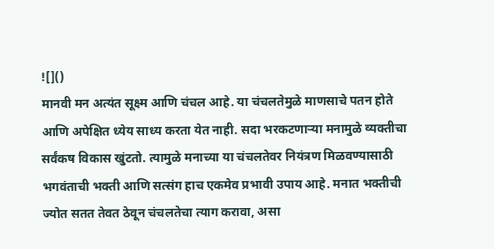![]()
मानवी मन अत्यंत सूक्ष्म आणि चंचल आहे. या चंचलतेमुळे माणसाचे पतन होते आणि अपेक्षित ध्येय साध्य करता येत नाही. सदा भरकटणाऱ्या मनामुळे व्यक्तीचा सर्वंकष विकास खुंटतो. त्यामुळे मनाच्या या चंचलतेवर नियंत्रण मिळवण्यासाठी भगवंताची भक्ती आणि सत्संग हाच एकमेव प्रभावी उपाय आहे. मनात भक्तीची ज्योत सतत तेवत ठेवून चंचलतेचा त्याग करावा, असा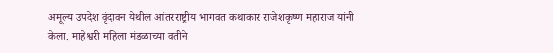अमूल्य उपदेश वृंदावन येथील आंतरराष्ट्रीय भागवत कथाकार राजेशकृष्ण महाराज यांनी केला. माहेश्वरी महिला मंडळाच्या वतीने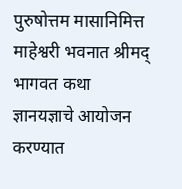पुरुषोत्तम मासानिमित्त माहेश्वरी भवनात श्रीमद् भागवत कथा ज्ञानयज्ञाचे आयोजन करण्यात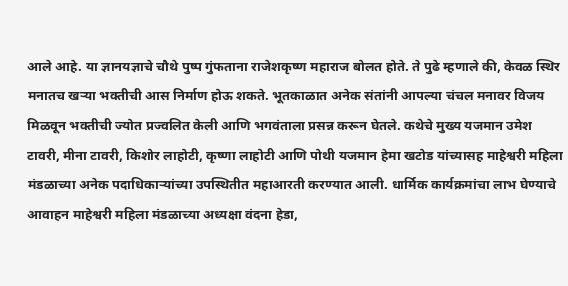आले आहे. या ज्ञानयज्ञाचे चौथे पुष्प गुंफताना राजेशकृष्ण महाराज बोलत होते. ते पुढे म्हणाले की, केवळ स्थिर मनातच खऱ्या भक्तीची आस निर्माण होऊ शकते. भूतकाळात अनेक संतांनी आपल्या चंचल मनावर विजय मिळवून भक्तीची ज्योत प्रज्वलित केली आणि भगवंताला प्रसन्न करून घेतले. कथेचे मुख्य यजमान उमेश टावरी, मीना टावरी, किशोर लाहोटी, कृष्णा लाहोटी आणि पोथी यजमान हेमा खटोड यांच्यासह माहेश्वरी महिला मंडळाच्या अनेक पदाधिकाऱ्यांच्या उपस्थितीत महाआरती करण्यात आली. धार्मिक कार्यक्रमांचा लाभ घेण्याचे आवाहन माहेश्वरी महिला मंडळाच्या अध्यक्षा वंदना हेडा,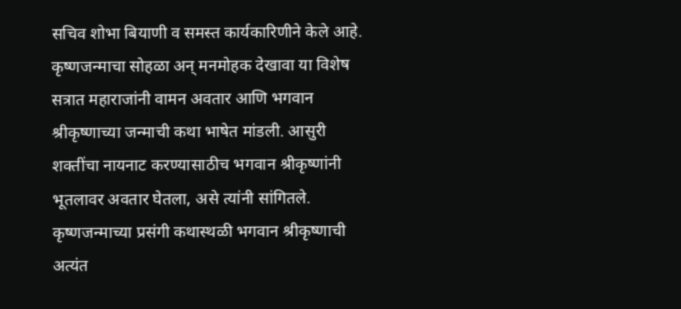सचिव शोभा बियाणी व समस्त कार्यकारिणीने केले आहे. कृष्णजन्माचा सोहळा अन् मनमोहक देखावा या विशेष सत्रात महाराजांनी वामन अवतार आणि भगवान श्रीकृष्णाच्या जन्माची कथा भाषेत मांडली. आसुरी शक्तींचा नायनाट करण्यासाठीच भगवान श्रीकृष्णांनी भूतलावर अवतार घेतला, असे त्यांनी सांगितले. कृष्णजन्माच्या प्रसंगी कथास्थळी भगवान श्रीकृष्णाची अत्यंत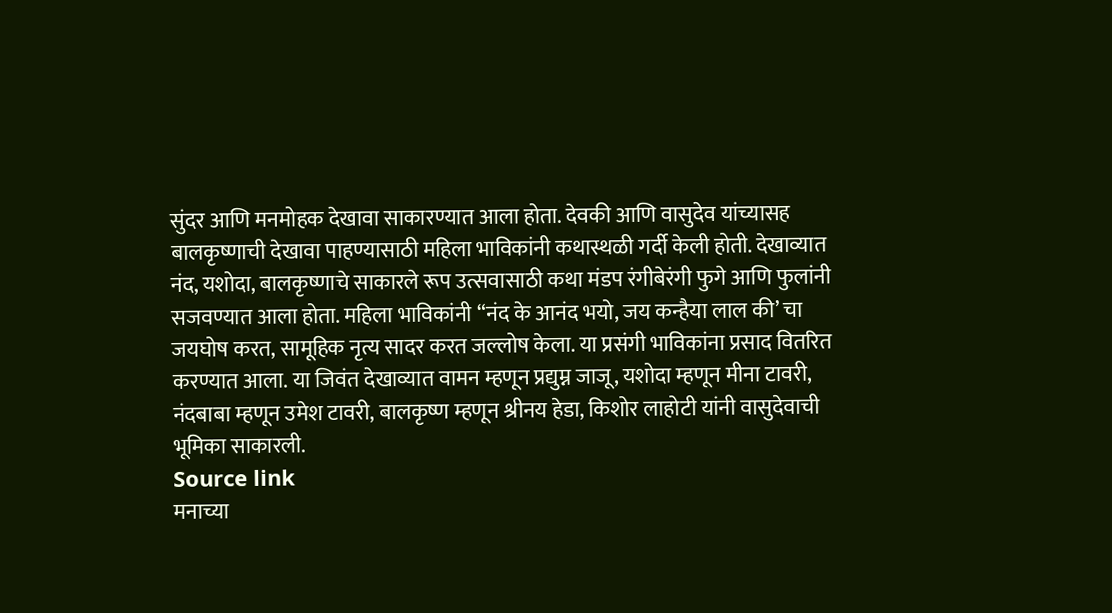सुंदर आणि मनमोहक देखावा साकारण्यात आला होता. देवकी आणि वासुदेव यांच्यासह बालकृष्णाची देखावा पाहण्यासाठी महिला भाविकांनी कथास्थळी गर्दी केली होती. देखाव्यात नंद, यशोदा, बालकृष्णाचे साकारले रूप उत्सवासाठी कथा मंडप रंगीबेरंगी फुगे आणि फुलांनी सजवण्यात आला होता. महिला भाविकांनी “नंद के आनंद भयो, जय कन्हैया लाल की’ चा जयघोष करत, सामूहिक नृत्य सादर करत जल्लोष केला. या प्रसंगी भाविकांना प्रसाद वितरित करण्यात आला. या जिवंत देखाव्यात वामन म्हणून प्रद्युम्न जाजू, यशोदा म्हणून मीना टावरी, नंदबाबा म्हणून उमेश टावरी, बालकृष्ण म्हणून श्रीनय हेडा, किशोर लाहोटी यांनी वासुदेवाची भूमिका साकारली.
Source link
मनाच्या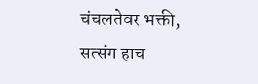चंचलतेवर भक्ती, सत्संग हाच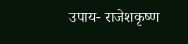उपाय- राजेशकृष्ण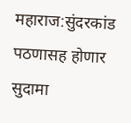महाराज:सुंदरकांड पठणासह होणार सुदामा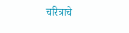चरित्राचे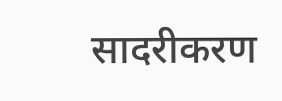सादरीकरण